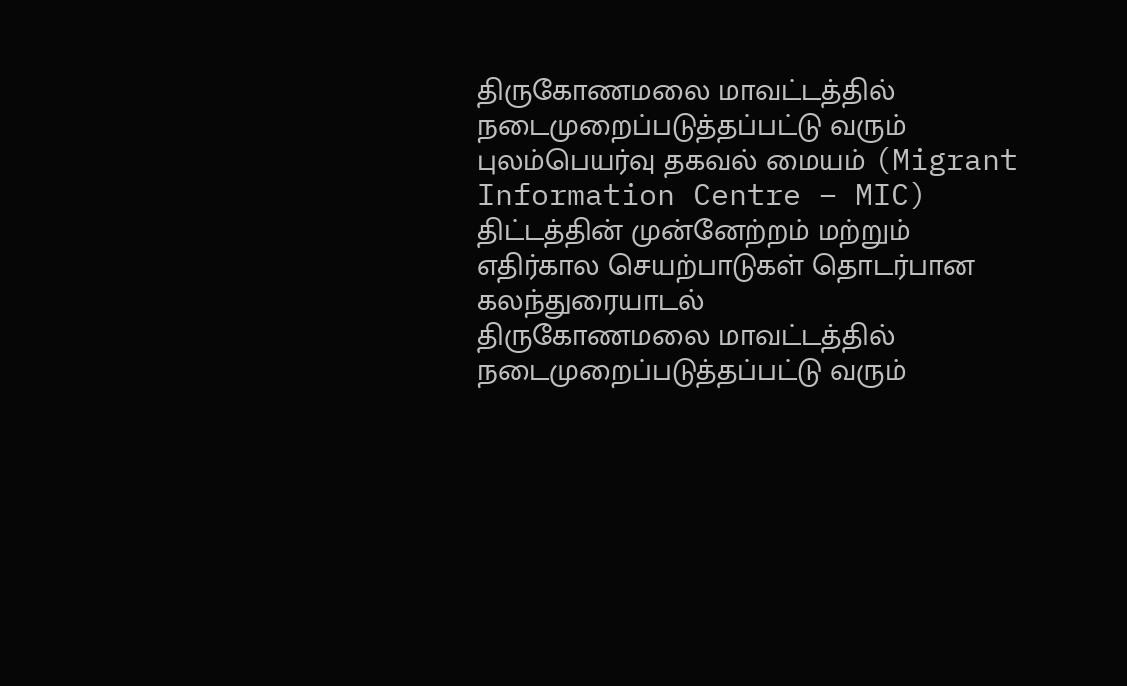திருகோணமலை மாவட்டத்தில் நடைமுறைப்படுத்தப்பட்டு வரும் புலம்பெயர்வு தகவல் மையம் (Migrant Information Centre – MIC) திட்டத்தின் முன்னேற்றம் மற்றும் எதிர்கால செயற்பாடுகள் தொடர்பான கலந்துரையாடல்
திருகோணமலை மாவட்டத்தில் நடைமுறைப்படுத்தப்பட்டு வரும்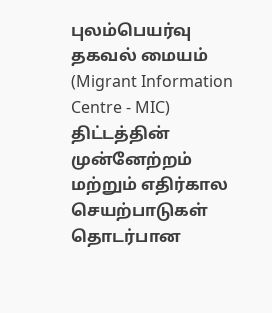புலம்பெயர்வு தகவல் மையம் (Migrant Information Centre - MIC) திட்டத்தின் முன்னேற்றம் மற்றும் எதிர்கால செயற்பாடுகள் தொடர்பான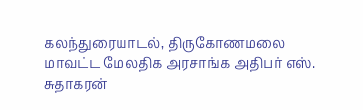கலந்துரையாடல், திருகோணமலை மாவட்ட மேலதிக அரசாங்க அதிபர் எஸ். சுதாகரன்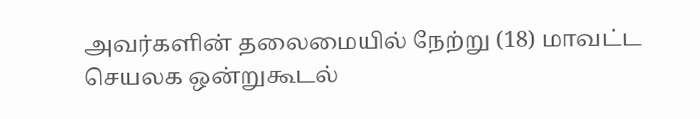அவர்களின் தலைமையில் நேற்று (18) மாவட்ட செயலக ஒன்றுகூடல்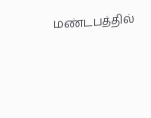மண்டபத்தில்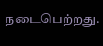நடைபெற்றது.